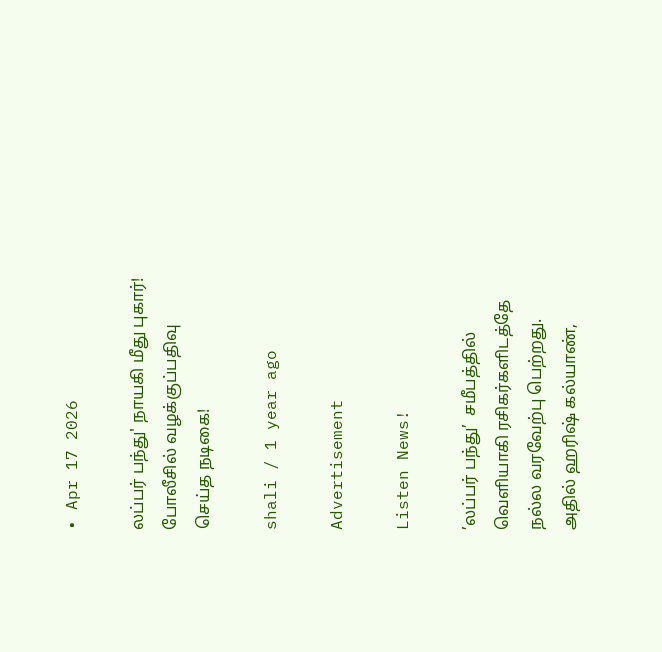• Apr 17 2026

லப்பர் பந்து' நாயகி மீது புகார்! போலீசில் வழக்குப்பதிவு செய்த நடிகை!

shali / 1 year ago

Advertisement

Listen News!

’லப்பர் பந்து’  சமீபத்தில் வெளியாகி ரசிகர்களிடத்தே நல்ல வரவேற்பு பெற்றது. அதில் ஹரிஷ் கல்யாண்,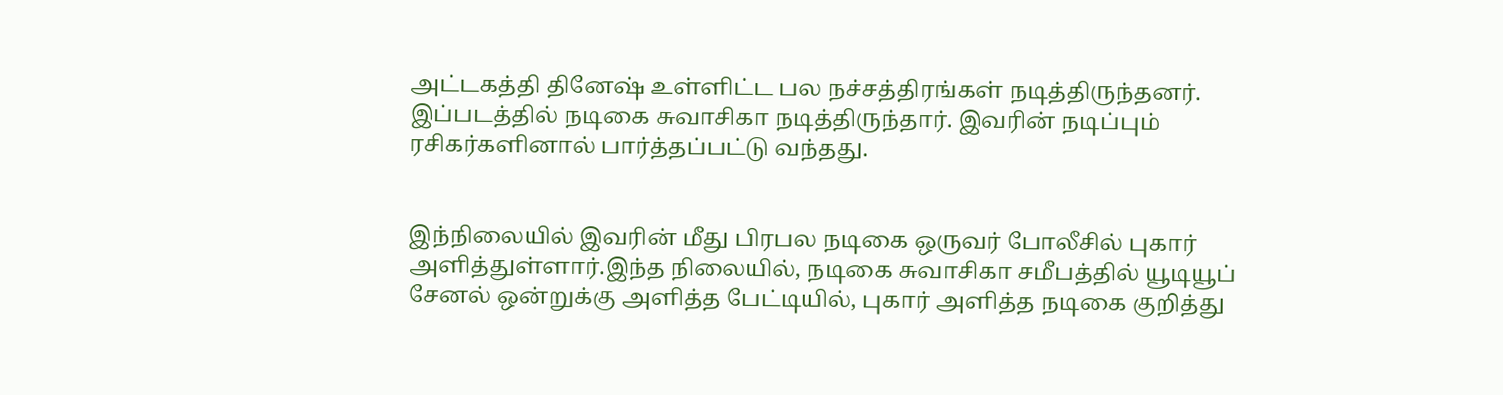அட்டகத்தி தினேஷ் உள்ளிட்ட பல நச்சத்திரங்கள் நடித்திருந்தனர். இப்படத்தில் நடிகை சுவாசிகா நடித்திருந்தார். இவரின் நடிப்பும் ரசிகர்களினால் பார்த்தப்பட்டு வந்தது.


இந்நிலையில் இவரின் மீது பிரபல நடிகை ஒருவர் போலீசில் புகார் அளித்துள்ளார்.இந்த நிலையில், நடிகை சுவாசிகா சமீபத்தில் யூடியூப் சேனல் ஒன்றுக்கு அளித்த பேட்டியில், புகார் அளித்த நடிகை குறித்து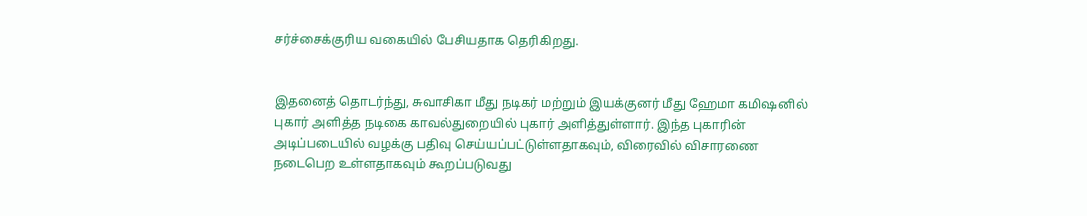சர்ச்சைக்குரிய வகையில் பேசியதாக தெரிகிறது.


இதனைத் தொடர்ந்து, சுவாசிகா மீது நடிகர் மற்றும் இயக்குனர் மீது ஹேமா கமிஷனில் புகார் அளித்த நடிகை காவல்துறையில் புகார் அளித்துள்ளார். இந்த புகாரின் அடிப்படையில் வழக்கு பதிவு செய்யப்பட்டுள்ளதாகவும், விரைவில் விசாரணை நடைபெற உள்ளதாகவும் கூறப்படுவது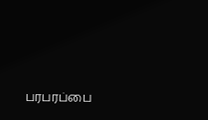பரபரப்பை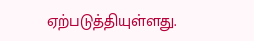ஏற்படுத்தியுள்ளது.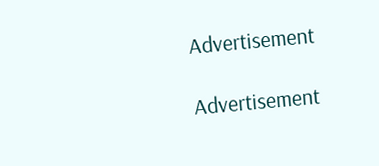Advertisement

Advertisement